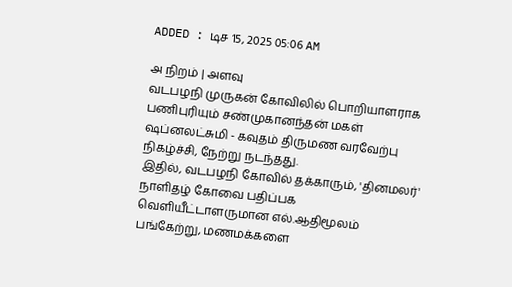ADDED : டிச 15, 2025 05:06 AM

அ நிறம் | அளவு
வடபழநி முருகன் கோவிலில் பொறியாளராக பணிபுரியும் சண்முகானந்தன் மகள் ஷப்னலட்சுமி - கவுதம் திருமண வரவேற்பு நிகழ்ச்சி, நேற்று நடந்தது.
இதில், வடபழநி கோவில் தக்காரும், 'தினமலர்' நாளிதழ் கோவை பதிப்பக வெளியீட்டாளருமான எல்.ஆதிமூலம் பங்கேற்று, மணமக்களை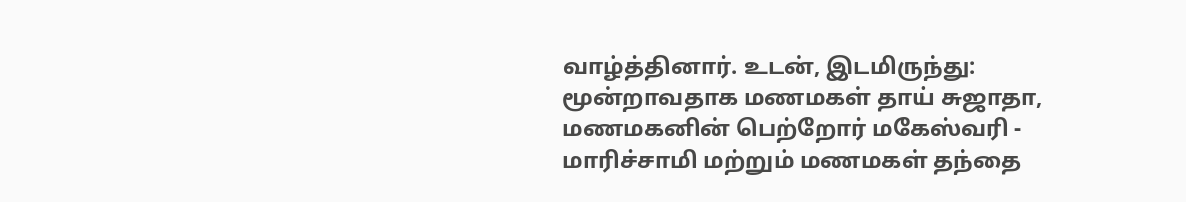வாழ்த்தினார். உடன், இடமிருந்து: மூன்றாவதாக மணமகள் தாய் சுஜாதா, மணமகனின் பெற்றோர் மகேஸ்வரி - மாரிச்சாமி மற்றும் மணமகள் தந்தை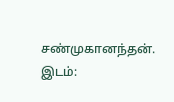சண்முகானந்தன். இடம்: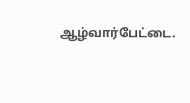ஆழ்வார்பேட்டை.